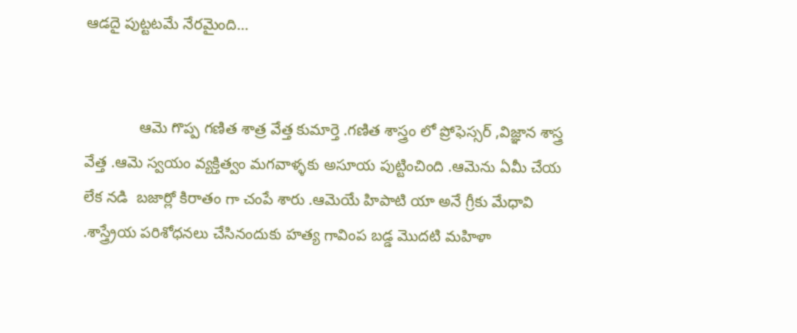ఆడదై పుట్టటమే నేరమైంది…


             ఆమె గొప్ప గణిత శాత్ర వేత్త కుమార్తె .గణిత శాస్త్రం లో ప్రోఫెస్సర్ ,విజ్ఞాన శాస్త్ర వేత్త .ఆమె స్వయం వ్యక్తిత్వం మగవాళ్ళకు అసూయ పుట్టించింది .ఆమెను ఏమీ చేయ లేక నడి  బజార్లో కిరాతం గా చంపే శారు .ఆమెయే హిపాటి యా అనే గ్రీకు మేధావి .శాస్త్ర్రేయ పరిశోధనలు చేసినందుకు హత్య గావింప బడ్డ మొదటి మహిళా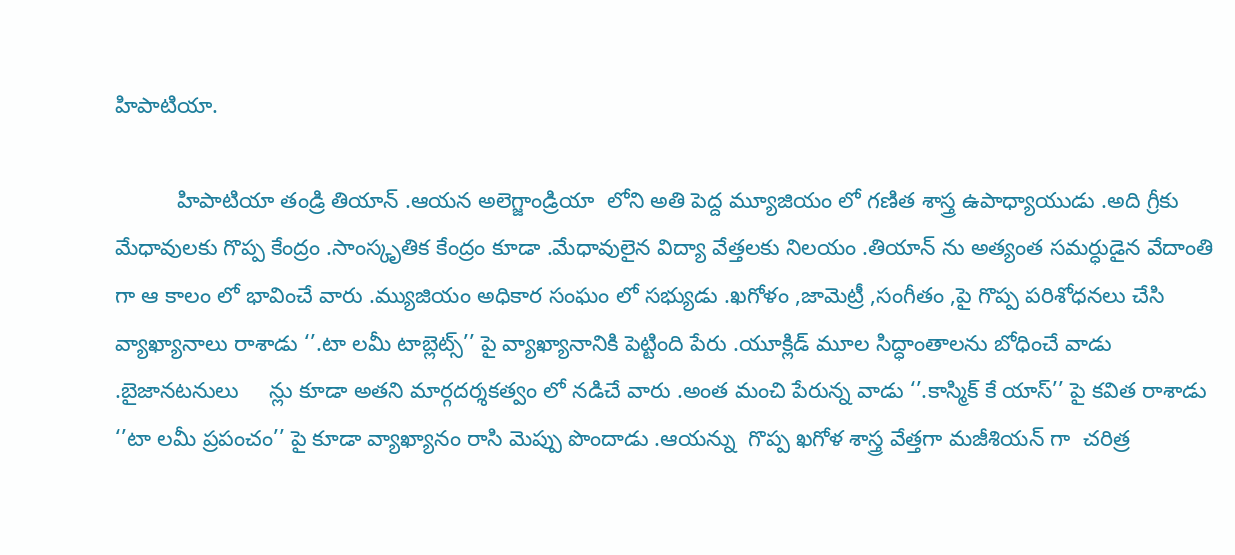హిపాటియా.

          హిపాటియా తండ్రి తియాన్ .ఆయన అలెగ్జాండ్రియా  లోని అతి పెద్ద మ్యూజియం లో గణిత శాస్త్ర ఉపాధ్యాయుడు .అది గ్రీకు మేధావులకు గొప్ప కేంద్రం .సాంస్కృతిక కేంద్రం కూడా .మేధావులైన విద్యా వేత్తలకు నిలయం .తియాన్ ను అత్యంత సమర్ధుడైన వేదాంతి గా ఆ కాలం లో భావించే వారు .మ్యుజియం అధికార సంఘం లో సభ్యుడు .ఖగోళం ,జామెట్రీ ,సంగీతం ,పై గొప్ప పరిశోధనలు చేసి వ్యాఖ్యానాలు రాశాడు ‘’.టా లమీ టాబ్లెట్స్’’ పై వ్యాఖ్యానానికి పెట్టింది పేరు .యూక్లిడ్ మూల సిద్ధాంతాలను బోధించే వాడు .బైజానటనులు     న్లు కూడా అతని మార్గదర్శకత్వం లో నడిచే వారు .అంత మంచి పేరున్న వాడు ‘’.కాస్మిక్ కే యాస్’’ పై కవిత రాశాడు ‘’టా లమీ ప్రపంచం’’ పై కూడా వ్యాఖ్యానం రాసి మెప్పు పొందాడు .ఆయన్ను  గొప్ప ఖగోళ శాస్త్ర వేత్తగా మజీశియన్ గా  చరిత్ర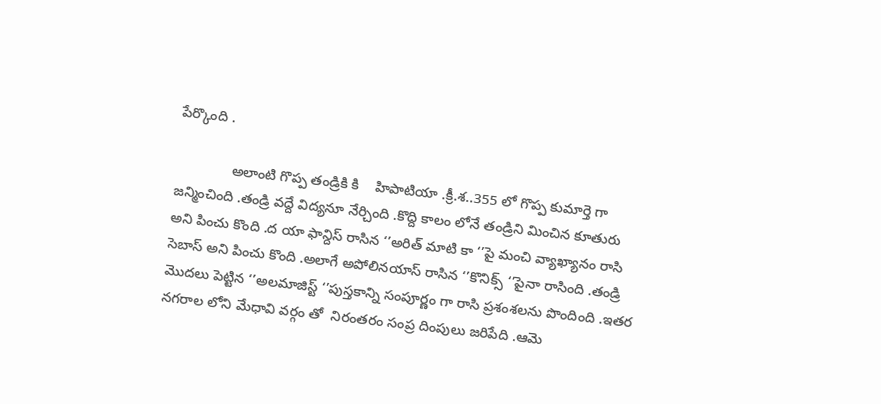పేర్కొంది .

              అలాంటి గొప్ప తండ్రికి కి    హిపాటియా .క్రీ.శ..355 లో గొప్ప కుమార్తె గా  జన్మించింది .తండ్రి వద్దే విద్యనూ నేర్చింది .కొద్ది కాలం లోనే తండ్రిని మించిన కూతురు అని పించు కొంది .ద యా ఫాన్దిస్ రాసిన ‘’అరిత్ మాటి కా ‘’పై మంచి వ్యాఖ్యానం రాసి సెబాస్ అని పించు కొంది .అలాగే అపోలినయాస్ రాసిన ‘’కొనిక్స్ ‘’పైనా రాసింది .తండ్రి మొదలు పెట్టిన ‘’అలమాజిస్ట్ ‘’పుస్తకాన్ని సంపూర్ణం గా రాసి ప్రశంశలను పొందింది .ఇతర నగరాల లోని మేధావి వర్గం తో  నిరంతరం సంప్ర దింపులు జరిపేది .ఆమె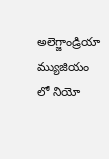అలెగ్జాండ్రియా  మ్యుజియం లో నియో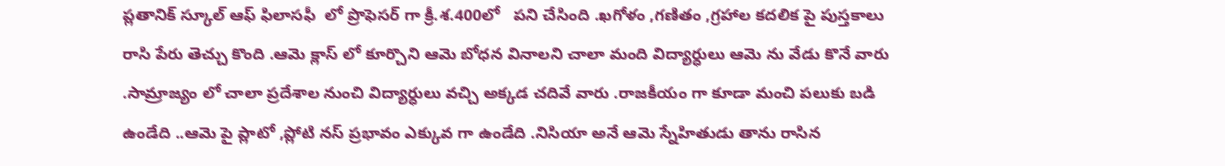ప్లతానిక్ స్కూల్ ఆఫ్ ఫిలాసఫీ  లో ప్రొఫెసర్ గా క్రీ.శ.400లో   పని చేసింది .ఖగోళం ,గణితం ,గ్రహాల కదలిక పై పుస్తకాలు రాసి పేరు తెచ్చు కొంది .ఆమె క్లాస్ లో కూర్చొని ఆమె బోధన వినాలని చాలా మంది విద్యార్ధులు ఆమె ను వేడు కొనే వారు .సామ్రాజ్యం లో చాలా ప్రదేశాల నుంచి విద్యార్ధులు వచ్చి అక్కడ చదివే వారు .రాజకీయం గా కూడా మంచి పలుకు బడి ఉండేది ..ఆమె పై ప్లాటో ,ప్లోటి నస్ ప్రభావం ఎక్కువ గా ఉండేది .నిసియా అనే ఆమె స్నేహితుడు తాను రాసిన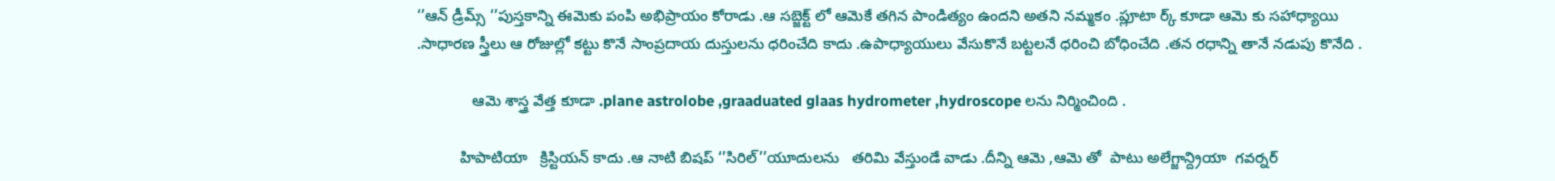‘’ఆన్ డ్రీమ్స్ ‘’పుస్తకాన్ని ఈమెకు పంపి అభిప్రాయం కోరాడు .ఆ సబ్జెక్ట్ లో ఆమెకే తగిన పాండిత్యం ఉందని అతని నమ్మకం .ప్లూటా ర్క్ కూడా ఆమె కు సహాధ్యాయి .సాధారణ స్త్రీలు ఆ రోజుల్లో కట్టు కొనే సాంప్రదాయ దుస్తులను ధరించేది కాదు .ఉపాధ్యాయులు వేసుకొనే బట్టలనే ధరించి బోధించేది .తన రధాన్ని తానే నడుపు కొనేది .

             ఆమె శాస్త్ర వేత్త కూడా .plane astrolobe ,graaduated glaas hydrometer ,hydroscope లను నిర్మించింది .

          హిపాటియా   క్రిస్టియన్ కాదు .ఆ నాటి బిషప్ ‘’సిరిల్’’యూదులను   తరిమి వేస్తుండే వాడు .దీన్ని ఆమె ,ఆమె తో  పాటు అలేగ్జాన్ద్రియా  గవర్నర్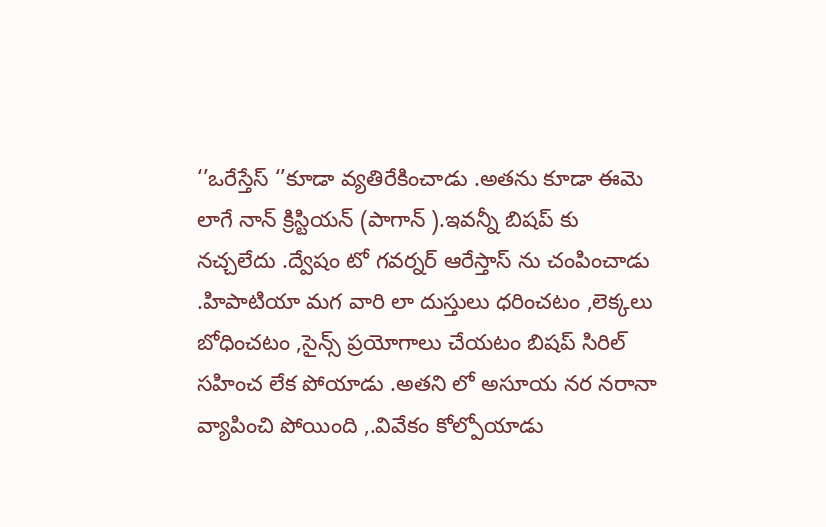‘’ఒరేస్తేస్ ‘’కూడా వ్యతిరేకించాడు .అతను కూడా ఈమె లాగే నాన్ క్రిస్టియన్ (పాగాన్ ).ఇవన్నీ బిషప్ కు నచ్చలేదు .ద్వేషం టో గవర్నర్ ఆరేస్తాస్ ను చంపించాడు .హిపాటియా మగ వారి లా దుస్తులు ధరించటం ,లెక్కలు బోధించటం ,సైన్స్ ప్రయోగాలు చేయటం బిషప్ సిరిల్ సహించ లేక పోయాడు .అతని లో అసూయ నర నరానా  వ్యాపించి పోయింది ,.వివేకం కోల్పోయాడు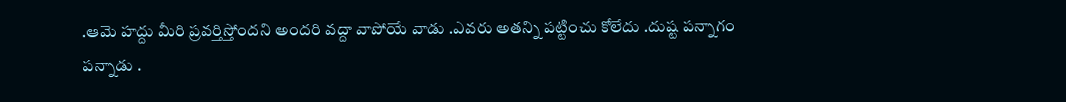.ఆమె హద్దు మీరి ప్రవర్తిస్తోందని అందరి వద్దా వాపోయే వాడు .ఎవరు అతన్ని పట్టించు కోలేదు .దుష్ట పన్నాగం పన్నాడు .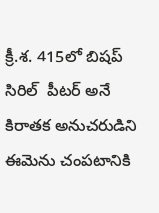క్రీ.శ. 415లో బిషప్ సిరిల్  పీటర్ అనే కిరాతక అనుచరుడిని ఈమెను చంపటానికి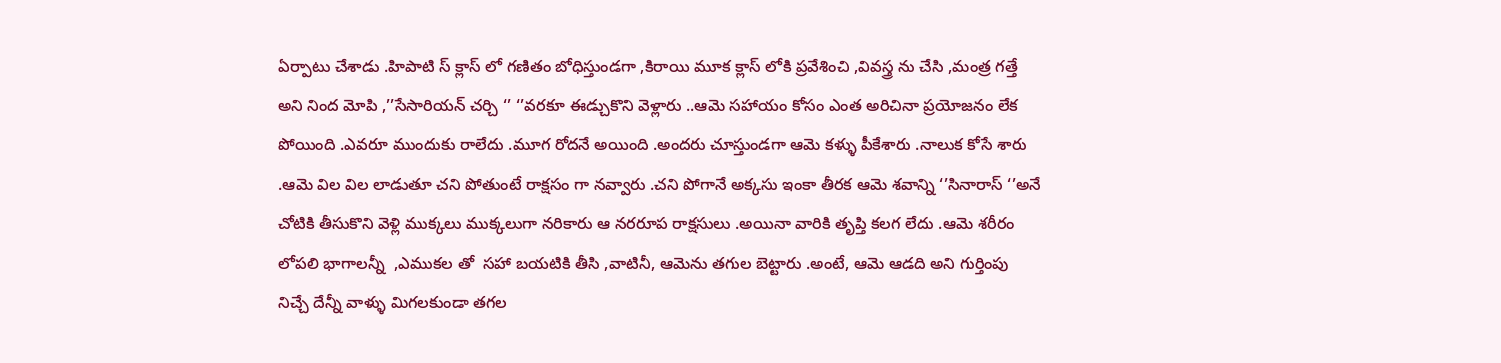ఏర్పాటు చేశాడు .హిపాటి స్ క్లాస్ లో గణితం బోధిస్తుండగా ,కిరాయి మూక క్లాస్ లోకి ప్రవేశించి ,వివస్త్ర ను చేసి ,మంత్ర గత్తే  అని నింద మోపి ,’’సేసారియన్ చర్చి ‘’ ‘’వరకూ ఈడ్చుకొని వెళ్లారు ..ఆమె సహాయం కోసం ఎంత అరిచినా ప్రయోజనం లేక పోయింది .ఎవరూ ముందుకు రాలేదు .మూగ రోదనే అయింది .అందరు చూస్తుండగా ఆమె కళ్ళు పీకేశారు .నాలుక కోసే శారు .ఆమె విల విల లాడుతూ చని పోతుంటే రాక్షసం గా నవ్వారు .చని పోగానే అక్కసు ఇంకా తీరక ఆమె శవాన్ని ‘’సినారాస్ ‘’అనే చోటికి తీసుకొని వెళ్లి ముక్కలు ముక్కలుగా నరికారు ఆ నరరూప రాక్షసులు .అయినా వారికి తృప్తి కలగ లేదు .ఆమె శరీరం లోపలి భాగాలన్నీ  ,ఎముకల తో  సహా బయటికి తీసి ,వాటినీ, ఆమెను తగుల బెట్టారు .అంటే, ఆమె ఆడది అని గుర్తింపు నిచ్చే దేన్నీ వాళ్ళు మిగలకుండా తగల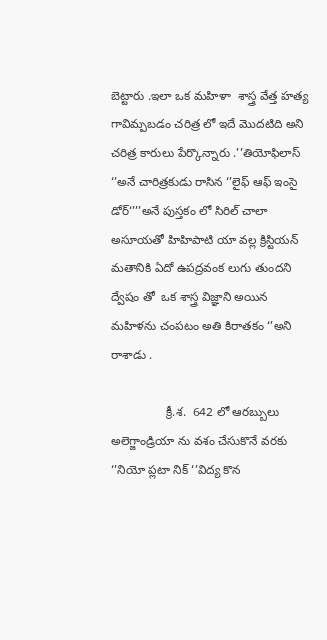బెట్టారు .ఇలా ఒక మహిళా  శాస్త్ర వేత్త హత్య గావిమ్పబడం చరిత్ర లో ఇదే మొదటిది అని చరిత్ర కారులు పేర్కొన్నారు .’’తియోఫిలాస్ ‘’అనే చారిత్రకుడు రాసిన ‘’లైఫ్ ఆఫ్ ఇంసై డోర్‘’’’అనే పుస్తకం లో సిరిల్ చాలా అసూయతో హిహిపాటి యా వల్ల క్రిస్టియన్ మతానికి ఏదో ఉపద్రవంక లుగు తుందని ద్వేషం తో  ఒక శాస్త్ర విజ్ఞాని అయిన మహిళను చంపటం అతి కిరాతకం ‘’అని రాశాడు .

                క్రీ.శ.  642 లో ఆరబ్బులు అలెగ్జాండ్రియా ను వశం చేసుకొనే వరకు ‘’నియో ప్లటా నిక్ ‘’విద్య కొన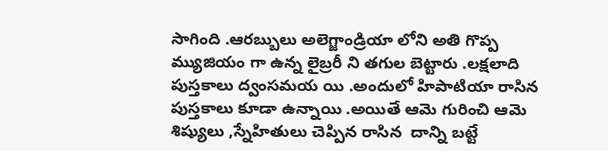సాగింది .ఆరబ్బులు అలెగ్జాండ్రియా లోని అతి గొప్ప మ్యుజియం గా ఉన్న లైబ్రరీ ని తగుల బెట్టారు .లక్షలాది పుస్తకాలు ద్వంసమయ యి .అందులో హిపాటియా రాసిన పుస్తకాలు కూడా ఉన్నాయి .అయితే ఆమె గురించి ఆమె శిష్యులు ,స్నేహితులు చెప్పిన రాసిన  దాన్ని బట్టే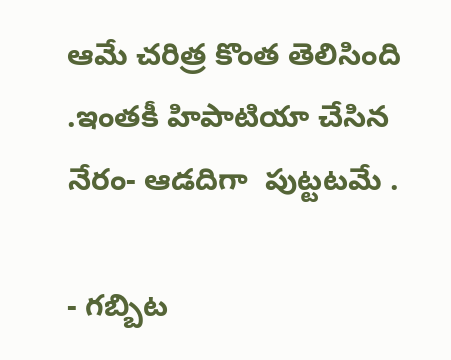ఆమే చరిత్ర కొంత తెలిసింది .ఇంతకీ హిపాటియా చేసిన నేరం- ఆడదిగా  పుట్టటమే .

- గబ్బిట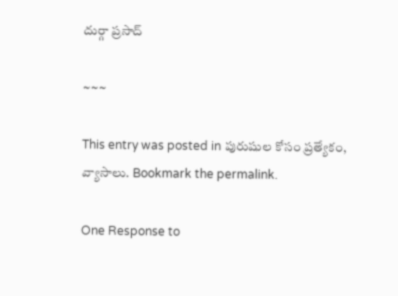దుర్గా ప్రసాద్

~~~

This entry was posted in పురుషుల కోసం ప్రత్యేకం, వ్యాసాలు. Bookmark the permalink.

One Response to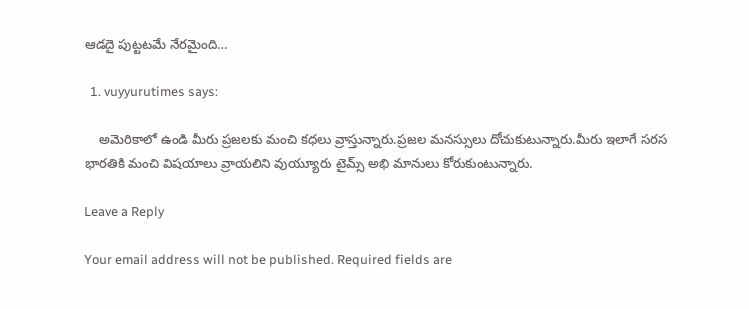ఆడదై పుట్టటమే నేరమైంది…

  1. vuyyurutimes says:

    అమెరికాలో ఉండి మీరు ప్రజలకు మంచి కధలు వ్రాస్తున్నారు.ప్రజల మనస్సులు దోచుకుటున్నారు.మీరు ఇలాగే సరస భారతికి మంచి విషయాలు వ్రాయలిని వుయ్యూరు టైమ్స్ అభి మానులు కోరుకుంటున్నారు.

Leave a Reply

Your email address will not be published. Required fields are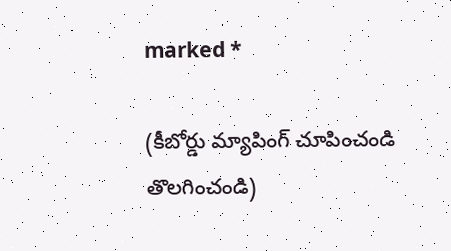marked *

(కీబోర్డు మ్యాపింగ్ చూపించండి తొలగించండి)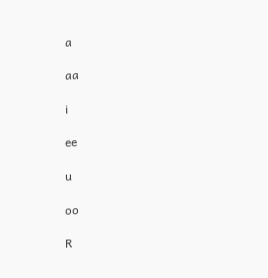a

aa

i

ee

u

oo

R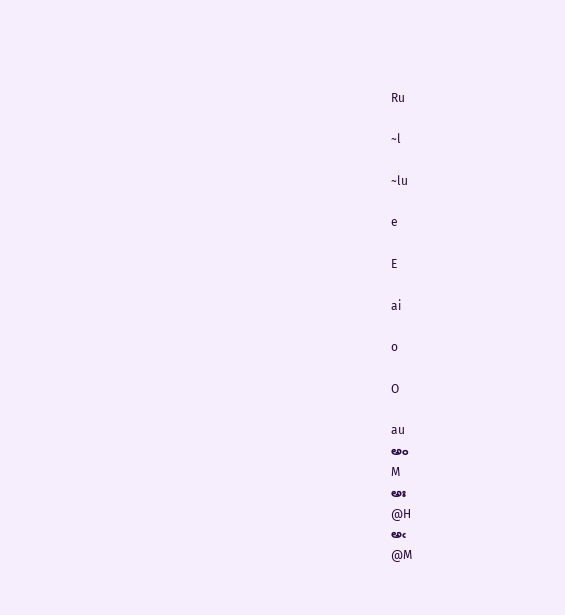Ru

~l

~lu

e

E

ai

o

O

au
అం
M
అః
@H
అఁ
@M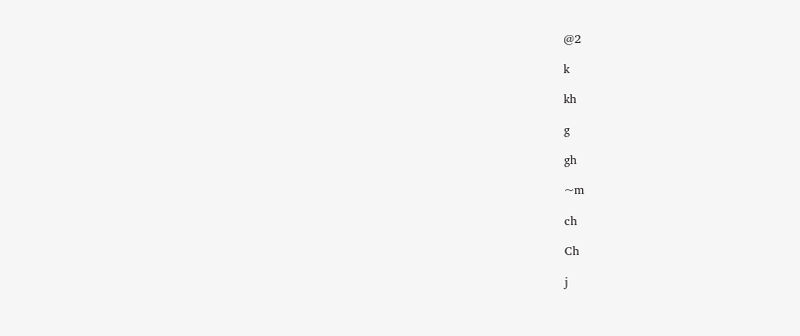@2

k

kh

g

gh

~m

ch

Ch

j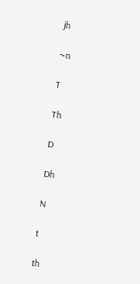jh

~n

T

Th

D

Dh

N

t

th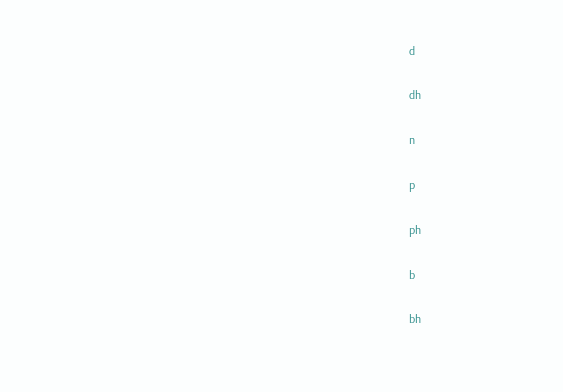d

dh

n

p

ph

b

bh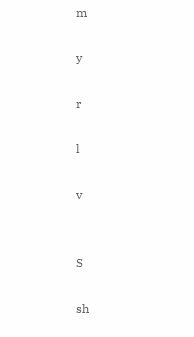m

y

r

l

v


S

sh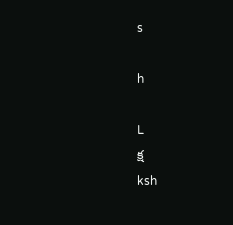s

h

L
క్ష
ksh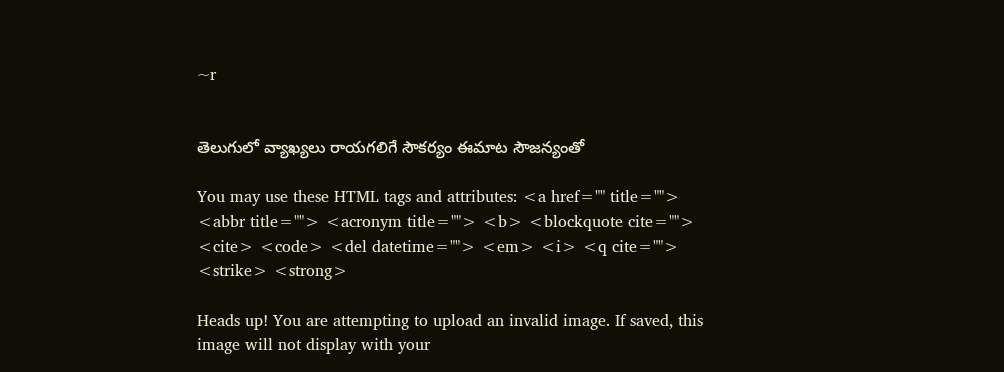~r


తెలుగులో వ్యాఖ్యలు రాయగలిగే సౌకర్యం ఈమాట సౌజన్యంతో

You may use these HTML tags and attributes: <a href="" title=""> <abbr title=""> <acronym title=""> <b> <blockquote cite=""> <cite> <code> <del datetime=""> <em> <i> <q cite=""> <strike> <strong>

Heads up! You are attempting to upload an invalid image. If saved, this image will not display with your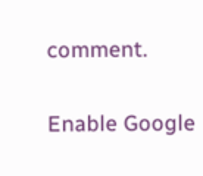comment.

Enable Google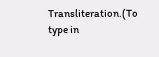Transliteration.(To type in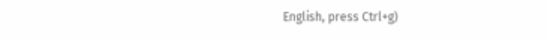English, press Ctrl+g)